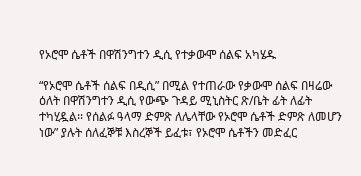የኦሮሞ ሴቶች በዋሽንግተን ዲሲ የተቃውሞ ሰልፍ አካሄዱ

“የኦሮሞ ሴቶች ሰልፍ በዲሲ” በሚል የተጠራው የቃውሞ ሰልፍ በዛሬው ዕለት በዋሽንግተን ዲሲ የውጭ ጉዳይ ሚኒስትር ጽ/ቤት ፊት ለፊት ተካሂዷል፡፡ የሰልፉ ዓላማ ድምጽ ለሌላቸው የኦሮሞ ሴቶች ድምጽ ለመሆን ነው” ያሉት ሰለፈኞቹ እስረኞች ይፈቱ፣ የኦሮሞ ሴቶችን መድፈር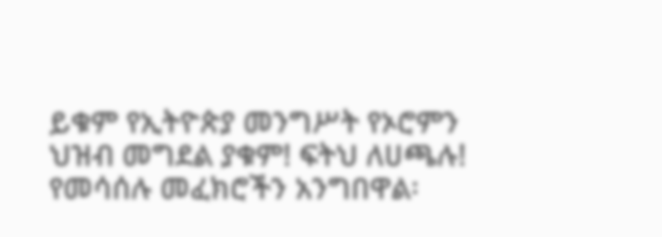ይቁም የኢትዮጵያ መንግሥት የኦሮምን ህዝብ መግደል ያቁም! ፍትህ ለሀጫሉ! የመሳሰሉ መፈክሮችን አንግበዋል፡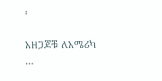፡

አዘጋጆቹ ለአሜሪካ …